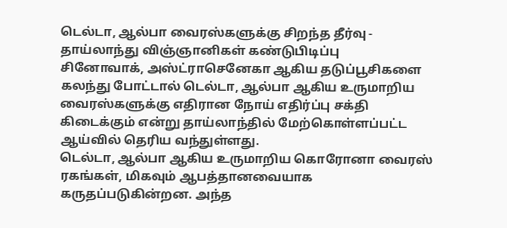டெல்டா, ஆல்பா வைரஸ்களுக்கு சிறந்த தீர்வு - தாய்லாந்து விஞ்ஞானிகள் கண்டுபிடிப்பு
சினோவாக், அஸ்ட்ராசெனேகா ஆகிய தடுப்பூசிகளை கலந்து போட்டால் டெல்டா, ஆல்பா ஆகிய உருமாறிய வைரஸ்களுக்கு எதிரான நோய் எதிர்ப்பு சக்தி கிடைக்கும் என்று தாய்லாந்தில் மேற்கொள்ளப்பட்ட ஆய்வில் தெரிய வந்துள்ளது.
டெல்டா, ஆல்பா ஆகிய உருமாறிய கொரோனா வைரஸ் ரகங்கள், மிகவும் ஆபத்தானவையாக கருதப்படுகின்றன. அந்த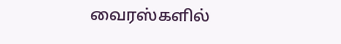வைரஸ்களில்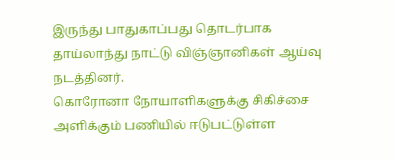இருந்து பாதுகாப்பது தொடர்பாக தாய்லாந்து நாட்டு விஞ்ஞானிகள் ஆய்வு நடத்தினர்.
கொரோனா நோயாளிகளுக்கு சிகிச்சை அளிக்கும் பணியில் ஈடுபட்டுள்ள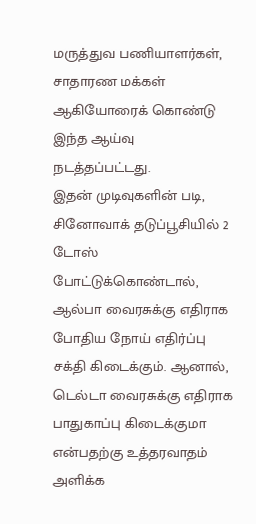மருத்துவ பணியாளர்கள், சாதாரண மக்கள் ஆகியோரைக் கொண்டு இந்த ஆய்வு நடத்தப்பட்டது.
இதன் முடிவுகளின் படி,
சினோவாக் தடுப்பூசியில் 2 டோஸ் போட்டுக்கொண்டால், ஆல்பா வைரசுக்கு எதிராக போதிய நோய் எதிர்ப்பு சக்தி கிடைக்கும். ஆனால், டெல்டா வைரசுக்கு எதிராக பாதுகாப்பு கிடைக்குமா என்பதற்கு உத்தரவாதம் அளிக்க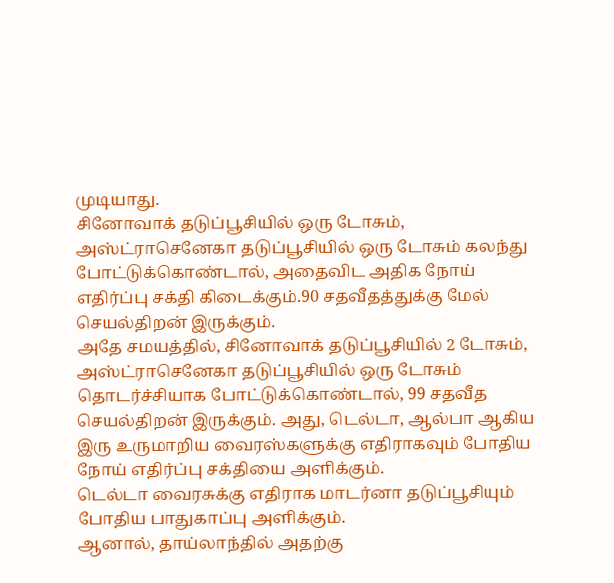முடியாது.
சினோவாக் தடுப்பூசியில் ஒரு டோசும், அஸ்ட்ராசெனேகா தடுப்பூசியில் ஒரு டோசும் கலந்து போட்டுக்கொண்டால், அதைவிட அதிக நோய் எதிர்ப்பு சக்தி கிடைக்கும்.90 சதவீதத்துக்கு மேல் செயல்திறன் இருக்கும்.
அதே சமயத்தில், சினோவாக் தடுப்பூசியில் 2 டோசும், அஸ்ட்ராசெனேகா தடுப்பூசியில் ஒரு டோசும் தொடர்ச்சியாக போட்டுக்கொண்டால், 99 சதவீத செயல்திறன் இருக்கும். அது, டெல்டா, ஆல்பா ஆகிய இரு உருமாறிய வைரஸ்களுக்கு எதிராகவும் போதிய நோய் எதிர்ப்பு சக்தியை அளிக்கும்.
டெல்டா வைரசுக்கு எதிராக மாடர்னா தடுப்பூசியும் போதிய பாதுகாப்பு அளிக்கும்.
ஆனால், தாய்லாந்தில் அதற்கு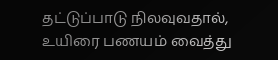தட்டுப்பாடு நிலவுவதால், உயிரை பணயம் வைத்து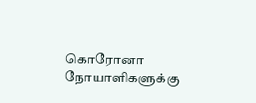கொரோனா நோயாளிகளுக்கு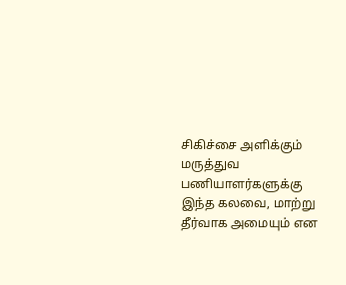சிகிச்சை அளிக்கும் மருத்துவ பணியாளர்களுக்கு இந்த கலவை, மாற்று தீர்வாக அமையும் என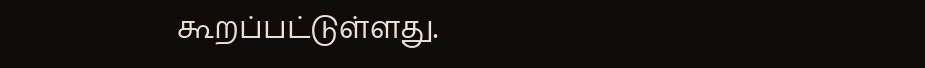கூறப்பட்டுள்ளது.